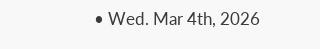• Wed. Mar 4th, 2026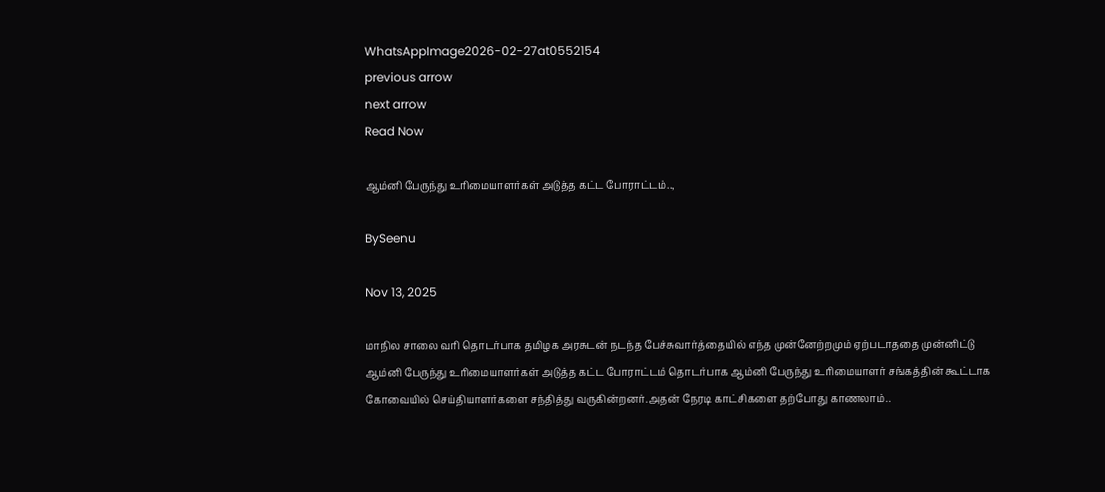WhatsAppImage2026-02-27at0552154
previous arrow
next arrow
Read Now

ஆம்னி பேருந்து உரிமையாளர்கள் அடுத்த கட்ட போராட்டம்..,

BySeenu

Nov 13, 2025

மாநில சாலை வரி தொடர்பாக தமிழக அரசுடன் நடந்த பேச்சுவார்த்தையில் எந்த முன்னேற்றமும் ஏற்படாததை முன்னிட்டு ஆம்னி பேருந்து உரிமையாளர்கள் அடுத்த கட்ட போராட்டம் தொடர்பாக ஆம்னி பேருந்து உரிமையாளர் சங்கத்தின் கூட்டாக கோவையில் செய்தியாளர்களை சந்தித்து வருகின்றனர்.அதன் நேரடி காட்சிகளை தற்போது காணலாம்..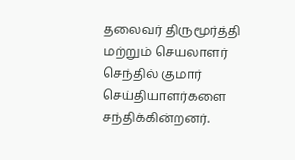தலைவர் திருமூர்த்தி மற்றும் செயலாளர் செந்தில் குமார் செய்தியாளர்களை சந்திக்கின்றனர்.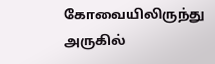கோவையிலிருந்து அருகில்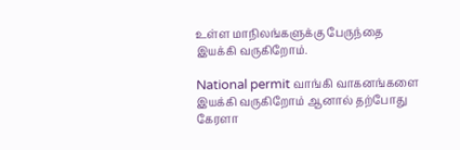உள்ள மாநிலங்களுக்கு பேருந்தை இயக்கி வருகிறோம்.

National permit வாங்கி வாகனங்களை இயக்கி வருகிறோம் ஆனால் தற்போது கேரளா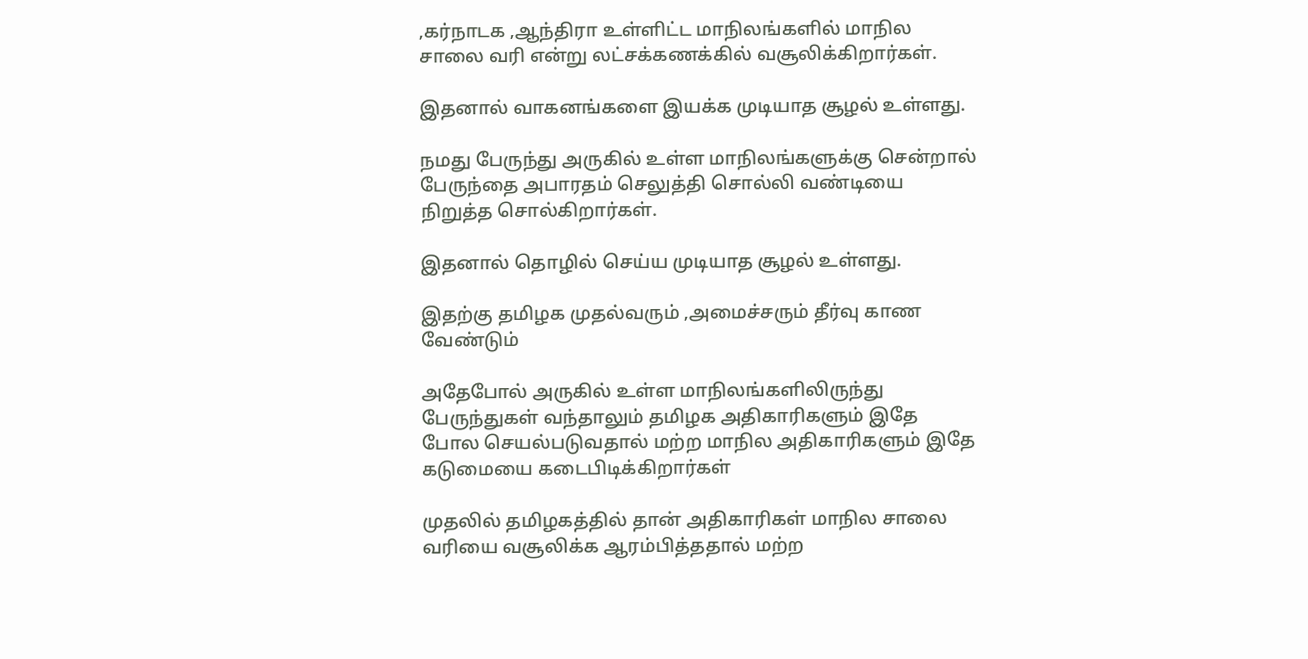,கர்நாடக ,ஆந்திரா உள்ளிட்ட மாநிலங்களில் மாநில சாலை வரி என்று லட்சக்கணக்கில் வசூலிக்கிறார்கள்.

இதனால் வாகனங்களை இயக்க முடியாத சூழல் உள்ளது.

நமது பேருந்து அருகில் உள்ள மாநிலங்களுக்கு சென்றால் பேருந்தை அபாரதம் செலுத்தி சொல்லி வண்டியை நிறுத்த சொல்கிறார்கள்.

இதனால் தொழில் செய்ய முடியாத சூழல் உள்ளது.

இதற்கு தமிழக முதல்வரும் ,அமைச்சரும் தீர்வு காண வேண்டும்

அதேபோல் அருகில் உள்ள மாநிலங்களிலிருந்து பேருந்துகள் வந்தாலும் தமிழக அதிகாரிகளும் இதே போல செயல்படுவதால் மற்ற மாநில அதிகாரிகளும் இதே கடுமையை கடைபிடிக்கிறார்கள்

முதலில் தமிழகத்தில் தான் அதிகாரிகள் மாநில சாலை வரியை வசூலிக்க ஆரம்பித்ததால் மற்ற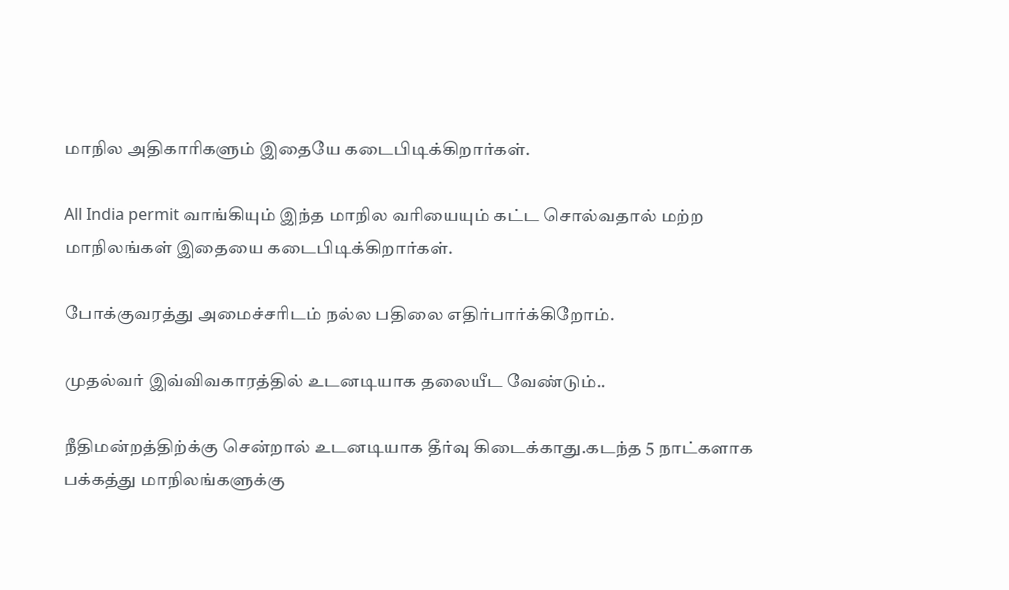மாநில அதிகாரிகளும் இதையே கடைபிடிக்கிறார்கள்.

All India permit வாங்கியும் இந்த மாநில வரியையும் கட்ட சொல்வதால் மற்ற மாநிலங்கள் இதையை கடைபிடிக்கிறார்கள்.

போக்குவரத்து அமைச்சரிடம் நல்ல பதிலை எதிர்பார்க்கிறோம்.

முதல்வர் இவ்விவகாரத்தில் உடனடியாக தலையீட வேண்டும்..

நீதிமன்றத்திற்க்கு சென்றால் உடனடியாக தீர்வு கிடைக்காது.கடந்த 5 நாட்களாக பக்கத்து மாநிலங்களுக்கு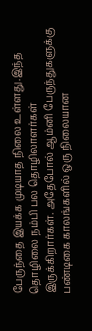பேருந்தை இயக்க முடியாத நிலை உள்ளது.இந்த தொழிலை நம்பி பல தொழிலாளர்கள் இருக்கிறார்கள். அதேபோல் ஆம்னி பேருந்துகளுக்கு பண்டிகை காலங்களில் ஒரு நிலையான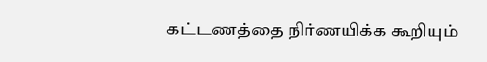கட்டணத்தை நிர்ணயிக்க கூறியும்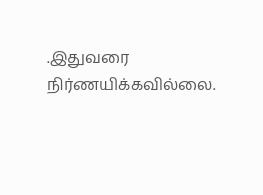.இதுவரை நிர்ணயிக்கவில்லை.